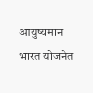आयुष्यमान भारत योजनेत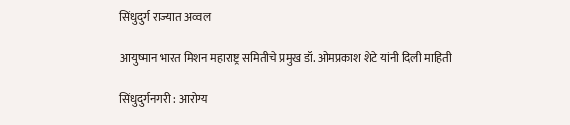सिंधुदुर्ग राज्यात अव्वल

आयुष्मान भारत मिशन महाराष्ट्र समितीचे प्रमुख डॉ. ओमप्रकाश शेटे यांनी दिली माहिती

सिंधुदुर्गनगरी : आरोग्य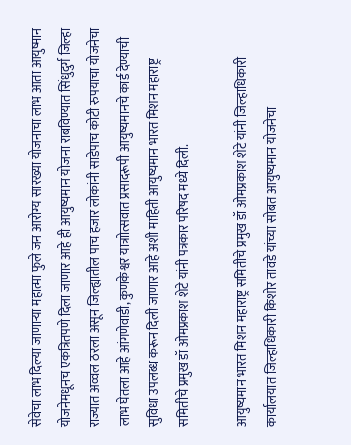सेवेचा लाभ दिल्या जाणाऱ्या महात्मा फुले जन आरोग्य सारख्या योजनाचा लाभ आता आयुष्मान योजनेमधूनच एकत्रितपणे दिला जाणार आहे ही आयुष्यमान योजना राबविण्यात सिंधुदुर्ग जिल्हा राज्यात अव्वल ठरला असून जिल्ह्यातील पाच हजार लोकांनी साडेपाच कोटी रुपयाचा योजनेचा लाभ घेतला आहे आंगणेवाडी, कुणकेश्वर यात्राोत्सवात प्रसादरूपी आयुष्यमानचे कार्ड देण्याची सुविधा उपलब्ध करून दिली जाणार आहे अशी माहिती आयुष्यमान भारत मिशन महाराष्ट्र समितीचे प्रमुख डॉ ओमप्रकाश शेटे यांनी पत्रकार परिषद मध्ये दिली.

आयुष्यमान भारत मिशन महाराष्ट्र समितीचे प्रमुख डॉ ओमप्रकाश शेटे यांनी जिल्हाधिकारी कार्यालयात जिल्हाधिकारी किशोर तावडे यांच्या सोबत आयुष्यमान योजनेचा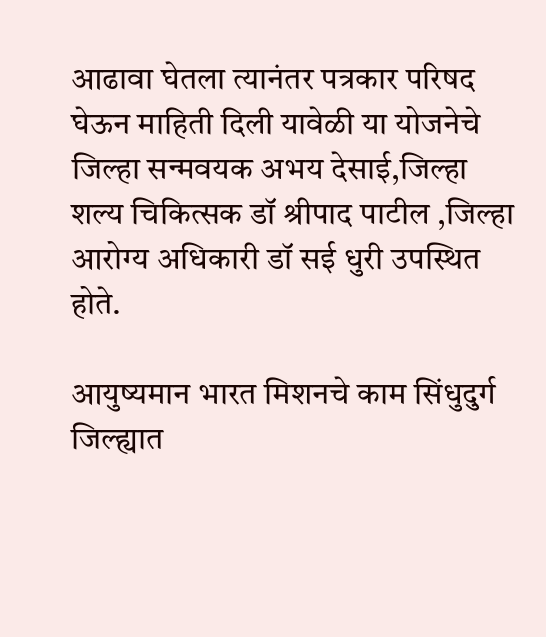आढावा घेतला त्यानंतर पत्रकार परिषद घेऊन माहिती दिली यावेळी या योजनेचे जिल्हा सन्मवयक अभय देसाई,जिल्हा शल्य चिकित्सक डॉ श्रीपाद पाटील ,जिल्हा आरोग्य अधिकारी डॉ सई धुरी उपस्थित होते.

आयुष्यमान भारत मिशनचे काम सिंधुदुर्ग जिल्ह्यात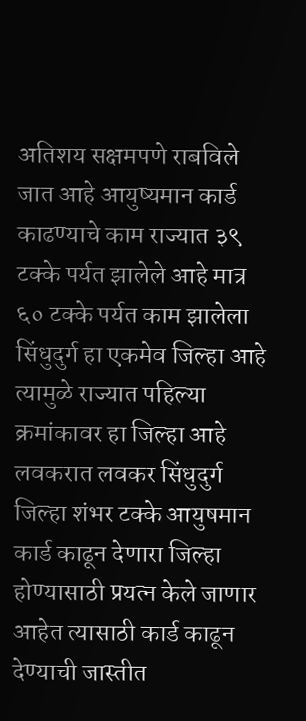अतिशय सक्षमपणे राबविले जात आहे आयुष्यमान कार्ड काढण्याचे काम राज्यात ३९ टक्के पर्यत झालेले आहे मात्र ६० टक्के पर्यत काम झालेला सिंधुदुर्ग हा एकमेव जिल्हा आहे त्यामुळे राज्यात पहिल्या क्रमांकावर हा जिल्हा आहे लवकरात लवकर सिंधुदुर्ग जिल्हा शंभर टक्के आयुषमान कार्ड काढून देणारा जिल्हा होण्यासाठी प्रयत्न केले जाणार आहेत त्यासाठी कार्ड काढून देण्याची जास्तीत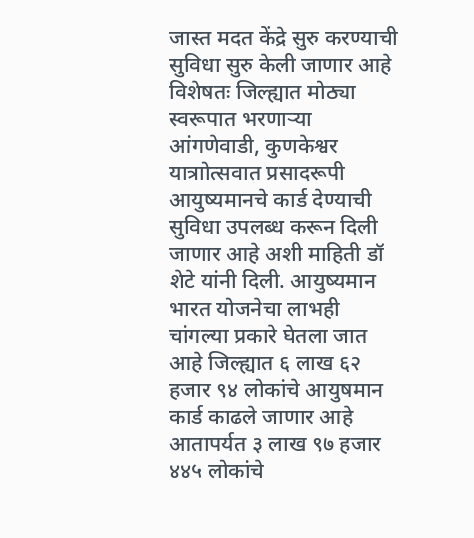जास्त मदत केंद्रे सुरु करण्याची सुविधा सुरु केली जाणार आहे विशेषतः जिल्ह्यात मोठ्या स्वरूपात भरणाऱ्या आंगणेवाडी, कुणकेश्वर यात्राोत्सवात प्रसादरूपी आयुष्यमानचे कार्ड देण्याची सुविधा उपलब्ध करून दिली जाणार आहे अशी माहिती डॉ शेटे यांनी दिली. आयुष्यमान भारत योजनेचा लाभही चांगल्या प्रकारे घेतला जात आहे जिल्ह्यात ६ लाख ६२ हजार ९४ लोकांचे आयुषमान कार्ड काढले जाणार आहे आतापर्यत ३ लाख ९७ हजार ४४५ लोकांचे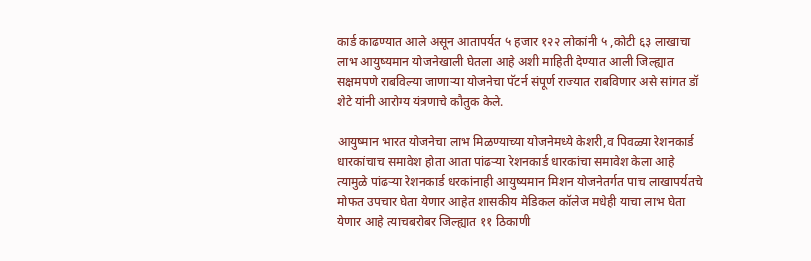कार्ड काढण्यात आले असून आतापर्यत ५ हजार १२२ लोकांनी ५ ,कोटी ६३ लाखाचा लाभ आयुष्यमान योजनेखाली घेतला आहे अशी माहिती देण्यात आली जिल्ह्यात सक्षमपणे राबविल्या जाणाऱ्या योजनेचा पॅटर्न संपूर्ण राज्यात राबविणार असे सांगत डॉ शेटे यांनी आरोग्य यंत्रणाचे कौतुक केले.

आयुष्मान भारत योजनेचा लाभ मिळण्याच्या योजनेमध्ये केशरी,व पिवळ्या रेशनकार्ड धारकांचाच समावेश होता आता पांढऱ्या रेशनकार्ड धारकांचा समावेश केला आहे त्यामुळे पांढऱ्या रेशनकार्ड धरकांनाही आयुष्यमान मिशन योजनेतर्गत पाच लाखापर्यतचे मोफत उपचार घेता येणार आहेत शासकीय मेडिकल कॉलेज मधेही याचा लाभ घेता येणार आहे त्याचबरोबर जिल्ह्यात ११ ठिकाणी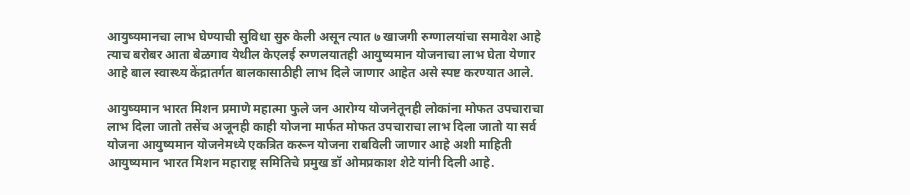आयुष्यमानचा लाभ घेण्याची सुविधा सुरु केली असून त्यात ७ खाजगी रुग्णालयांचा समावेश आहे त्याच बरोबर आता बेळगाव येथील केएलई रुग्णलयातही आयुष्यमान योजनाचा लाभ घेता येणार आहे बाल स्वास्थ्य केंद्रातर्गत बालकासाठीही लाभ दिले जाणार आहेत असे स्पष्ट करण्यात आले.

आयुष्यमान भारत मिशन प्रमाणे महात्मा फुले जन आरोग्य योजनेतूनही लोकांना मोफत उपचाराचा लाभ दिला जातो तसेंच अजूनही काही योजना मार्फत मोफत उपचाराचा लाभ दिला जातो या सर्व योजना आयुष्यमान योजनेमध्ये एकत्रित करून योजना राबविली जाणार आहे अशी माहिती आयुष्यमान भारत मिशन महाराष्ट्र समितिचे प्रमुख डॉ ओमप्रकाश शेटे यांनी दिली आहे.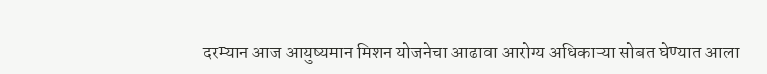दरम्यान आज आयुष्यमान मिशन योजनेचा आढावा आरोग्य अधिकाऱ्या सोबत घेण्यात आला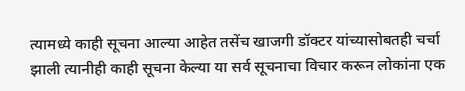त्यामध्ये काही सूचना आल्या आहेत तसेंच खाजगी डॉक्टर यांच्यासोबतही चर्चा झाली त्यानीही काही सूचना केल्या या सर्व सूचनाचा विचार करून लोकांना एक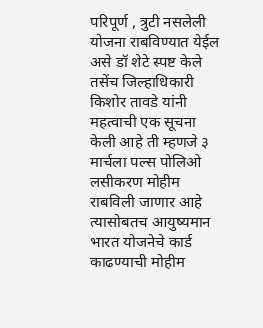परिपूर्ण , त्रुटी नसलेली योजना राबविण्यात येईल असे डॉ शेटे स्पष्ट केले तसेंच जिल्हाधिकारी किशोर तावडे यांनी महत्वाची एक सूचना केली आहे ती म्हणजे ३ मार्चला पल्स पोलिओ लसीकरण मोहीम राबविली जाणार आहे त्यासोबतच आयुष्यमान भारत योजनेचे कार्ड काढण्याची मोहीम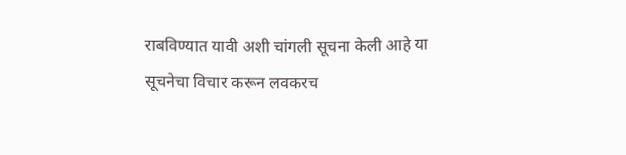राबविण्यात यावी अशी चांगली सूचना केली आहे या सूचनेचा विचार करून लवकरच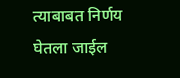त्याबाबत निर्णय घेतला जाईल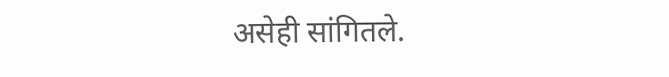असेही सांगितले.